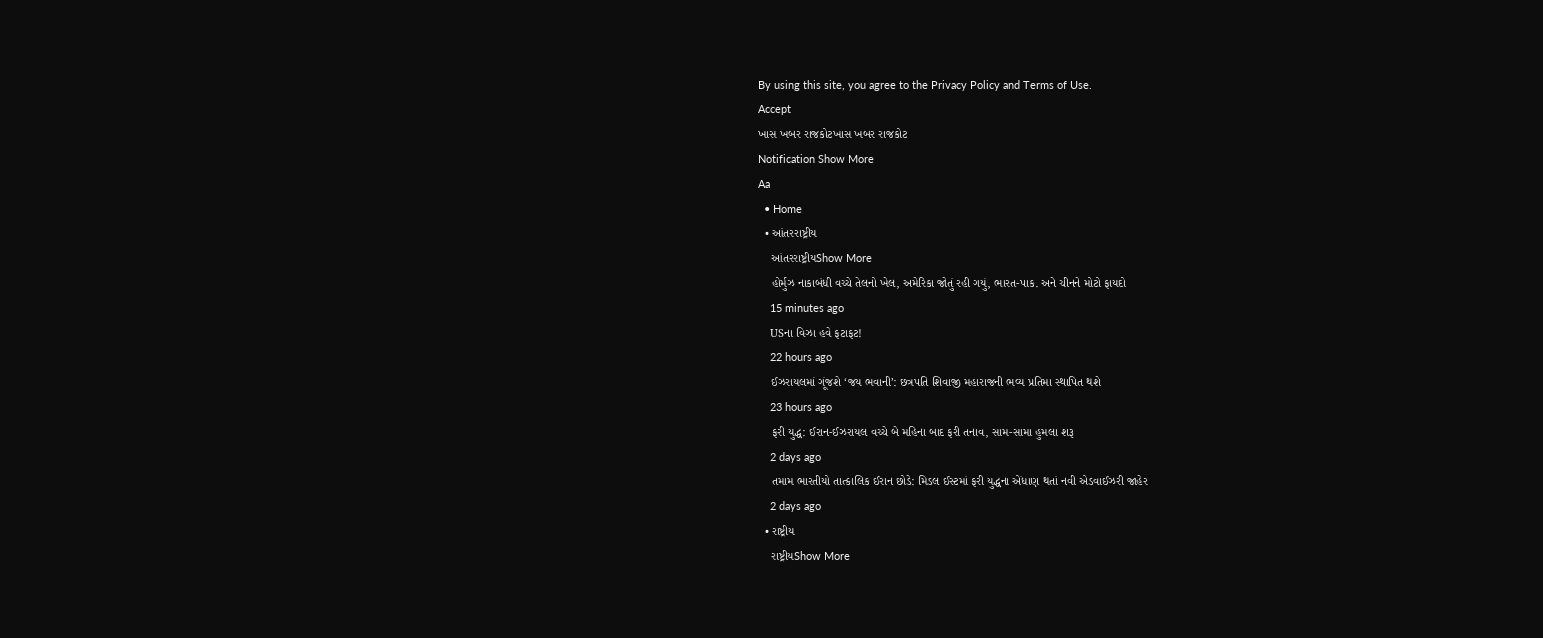By using this site, you agree to the Privacy Policy and Terms of Use.
Accept
ખાસ ખબર રાજકોટખાસ ખબર રાજકોટ
Notification Show More
Aa
  • Home
  • આંતરરાષ્ટ્રીય
    આંતરરાષ્ટ્રીયShow More
    હોર્મુઝ નાકાબંધી વચ્ચે તેલનો ખેલ, અમેરિકા જોતું રહી ગયું, ભારત-પાક. અને ચીનને મોટો ફાયદો
    15 minutes ago
    USના વિઝા હવે ફટાફટ!
    22 hours ago
    ઈઝરાયલમાં ગૂંજશે ‘જય ભવાની’: છત્રપતિ શિવાજી મહારાજની ભવ્ય પ્રતિમા સ્થાપિત થશે
    23 hours ago
    ફરી યુદ્ધ: ઈરાન-ઈઝરાયલ વચ્ચે બે મહિના બાદ ફરી તનાવ, સામ-સામા હુમલા શરૂ
    2 days ago
    તમામ ભારતીયો તાત્કાલિક ઈરાન છોડે: મિડલ ઈસ્ટમાં ફરી યુદ્ધના એંધાણ થતાં નવી એડવાઈઝરી જાહેર
    2 days ago
  • રાષ્ટ્રીય
    રાષ્ટ્રીયShow More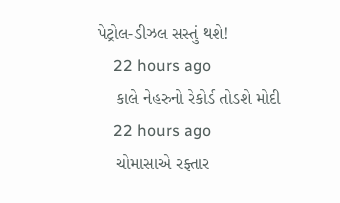પેટ્રોલ-ડીઝલ સસ્તું થશે!
    22 hours ago
    કાલે નેહરુનો રેકોર્ડ તોડશે મોદી
    22 hours ago
    ચોમાસાએ રફ્તાર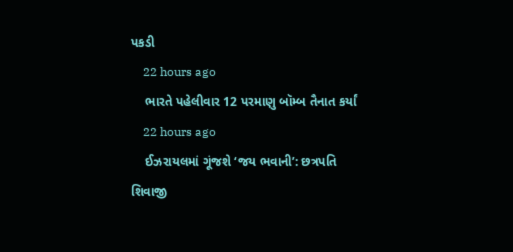પકડી
    22 hours ago
    ભારતે પહેલીવાર 12 પરમાણુ બૉમ્બ તૈનાત કર્યાં
    22 hours ago
    ઈઝરાયલમાં ગૂંજશે ‘જય ભવાની’: છત્રપતિ શિવાજી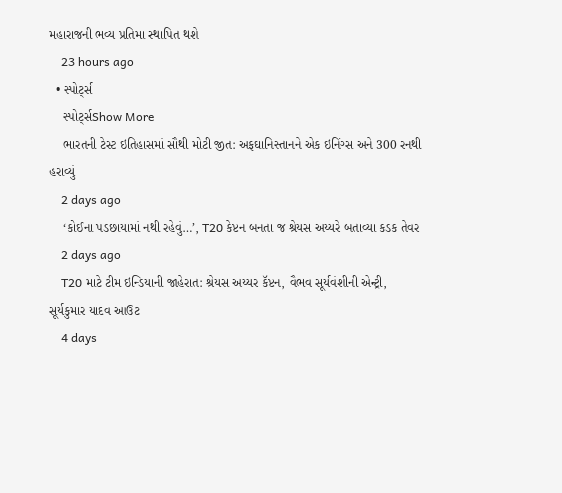મહારાજની ભવ્ય પ્રતિમા સ્થાપિત થશે
    23 hours ago
  • સ્પોર્ટ્સ
    સ્પોર્ટ્સShow More
    ભારતની ટેસ્ટ ઇતિહાસમાં સૌથી મોટી જીત: અફઘાનિસ્તાનને એક ઇનિંગ્સ અને 300 રનથી હરાવ્યું
    2 days ago
    ‘કોઈના પડછાયામાં નથી રહેવું…’, T20 કેપ્ટન બનતા જ શ્રેયસ અય્યરે બતાવ્યા કડક તેવર
    2 days ago
    T20 માટે ટીમ ઇન્ડિયાની જાહેરાત: શ્રેયસ અય્યર કૅપ્ટન, વૈભવ સૂર્યવંશીની એન્ટ્રી, સૂર્યકુમાર યાદવ આઉટ
    4 days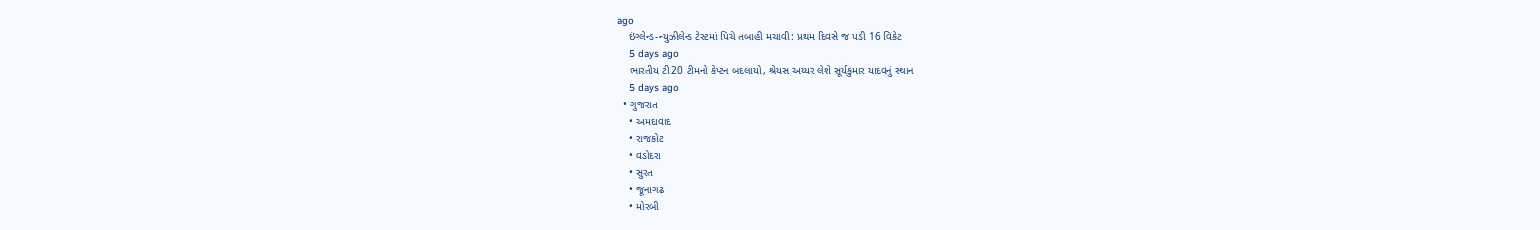ago
    ઇંગ્લેન્ડ-ન્યુઝીલેન્ડ ટેસ્ટમાં પિચે તબાહી મચાવી: પ્રથમ દિવસે જ પડી 16 વિકેટ
    5 days ago
    ભારતીય ટી20 ટીમનો કેપ્ટન બદલાયો, શ્રેયસ અય્યર લેશે સૂર્યકુમાર યાદવનું સ્થાન
    5 days ago
  • ગુજરાત
    • અમદાવાદ
    • રાજકોટ
    • વડોદરા
    • સુરત
    • જૂનાગઢ
    • મોરબી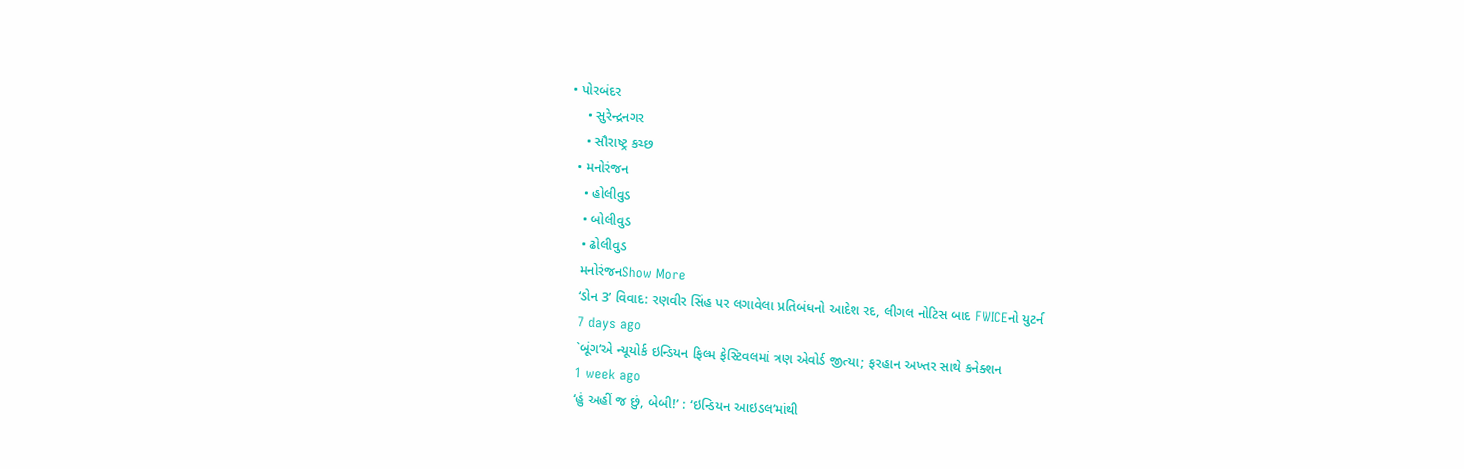• પોરબંદર
    • સુરેન્દ્રનગર
    • સૌરાષ્ટ્ર કચ્છ
  • મનોરંજન
    • હોલીવુડ
    • બોલીવુડ
    • ઢોલીવુડ
    મનોરંજનShow More
    ‘ડોન 3’ વિવાદ: રણવીર સિંહ પર લગાવેલા પ્રતિબંધનો આદેશ રદ, લીગલ નોટિસ બાદ FWICEનો યુટર્ન
    7 days ago
    `બૂંગ’એ ન્યૂયોર્ક ઇન્ડિયન ફિલ્મ ફેસ્ટિવલમાં ત્રણ એવોર્ડ જીત્યા; ફરહાન અખ્તર સાથે કનેક્શન
    1 week ago
    ‘હું અહીં જ છું, બેબી!’ : ‘ઇન્ડિયન આઇડલ’માંથી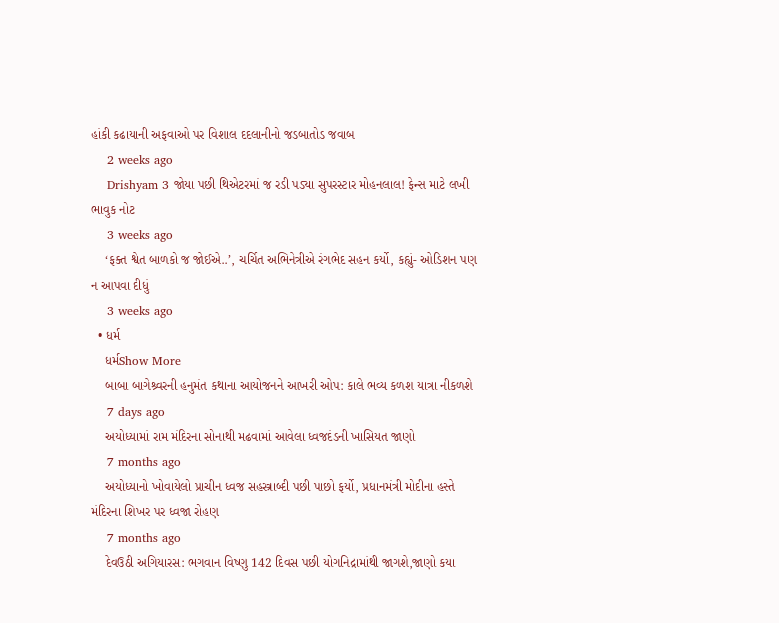હાંકી કઢાયાની અફવાઓ પર વિશાલ દદલાનીનો જડબાતોડ જવાબ
    2 weeks ago
    Drishyam 3 જોયા પછી થિએટરમાં જ રડી પડ્યા સુપરસ્ટાર મોહનલાલ! ફેન્સ માટે લખી ભાવુક નોટ
    3 weeks ago
    ‘ફક્ત શ્વેત બાળકો જ જોઈએ..’, ચર્ચિત અભિનેત્રીએ રંગભેદ સહન કર્યો, કહ્યું- ઓડિશન પણ ન આપવા દીધું
    3 weeks ago
  • ધર્મ
    ધર્મShow More
    બાબા બાગેશ્ર્વરની હનુમંત કથાના આયોજનને આખરી ઓપ: કાલે ભવ્ય કળશ યાત્રા નીકળશે
    7 days ago
    અયોધ્યામાં રામ મંદિરના સોનાથી મઢવામાં આવેલા ધ્વજદંડની ખાસિયત જાણો
    7 months ago
    અયોધ્યાનો ખોવાયેલો પ્રાચીન ધ્વજ સહસ્ત્રાબ્દી પછી પાછો ફર્યો, પ્રધાનમંત્રી મોદીના હસ્તે મંદિરના શિખર પર ધ્વજા રોહણ
    7 months ago
    દેવઉઠી અગિયારસ: ભગવાન વિષ્ણુ 142 દિવસ પછી યોગનિદ્રામાંથી જાગશે,જાણો કયા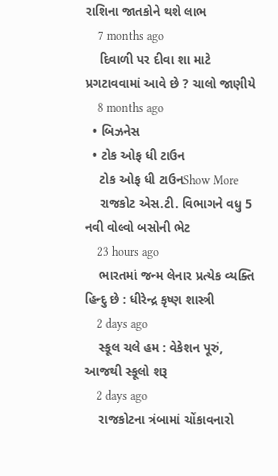રાશિના જાતકોને થશે લાભ
    7 months ago
    દિવાળી પર દીવા શા માટે પ્રગટાવવામાં આવે છે ? ચાલો જાણીયે
    8 months ago
  • બિઝનેસ
  • ટોક ઓફ ધી ટાઉન
    ટોક ઓફ ધી ટાઉનShow More
    રાજકોટ એસ.ટી. વિભાગને વધુ 5 નવી વોલ્વો બસોની ભેટ
    23 hours ago
    ભારતમાં જન્મ લેનાર પ્રત્યેક વ્યક્તિ હિન્દુ છે : ધીરેન્દ્ર કૃષ્ણ શાસ્ત્રી
    2 days ago
    સ્કૂલ ચલે હમ : વેકેશન પૂરું, આજથી સ્કૂલો શરૂ
    2 days ago
    રાજકોટના ત્રંબામાં ચોંકાવનારો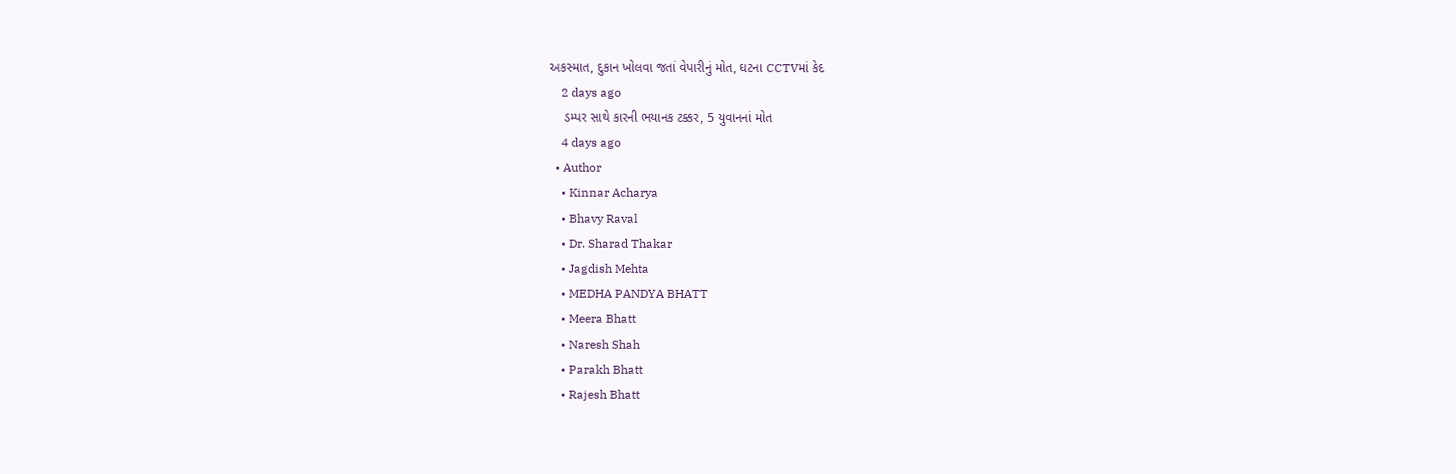અકસ્માત, દુકાન ખોલવા જતાં વેપારીનું મોત, ઘટના CCTVમાં કેદ
    2 days ago
    ડમ્પર સાથે કારની ભયાનક ટક્કર, 5 યુવાનનાં મોત
    4 days ago
  • Author
    • Kinnar Acharya
    • Bhavy Raval
    • Dr. Sharad Thakar
    • Jagdish Mehta
    • MEDHA PANDYA BHATT
    • Meera Bhatt
    • Naresh Shah
    • Parakh Bhatt
    • Rajesh Bhatt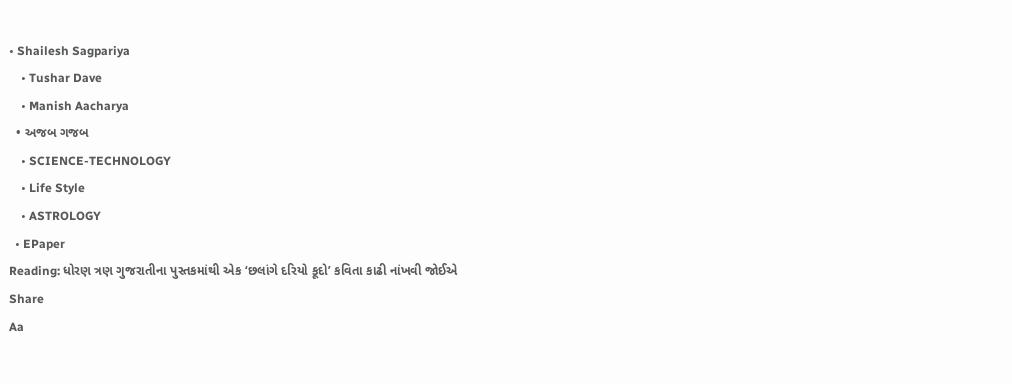• Shailesh Sagpariya
    • Tushar Dave
    • Manish Aacharya
  • અજબ ગજબ
    • SCIENCE-TECHNOLOGY
    • Life Style
    • ASTROLOGY
  • EPaper
Reading: ધોરણ ત્રણ ગુજરાતીના પુસ્તકમાંથી એક ‘છલાંગે દરિયો કૂદો’ કવિતા કાઢી નાંખવી જોઈએ
Share
Aa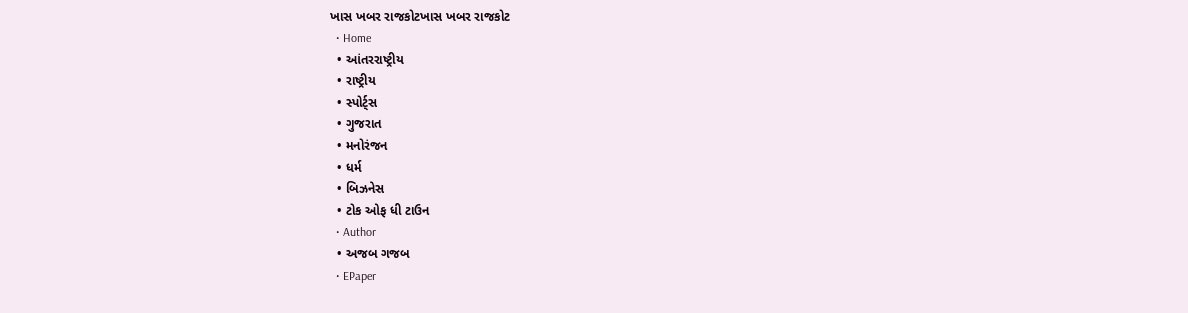ખાસ ખબર રાજકોટખાસ ખબર રાજકોટ
  • Home
  • આંતરરાષ્ટ્રીય
  • રાષ્ટ્રીય
  • સ્પોર્ટ્સ
  • ગુજરાત
  • મનોરંજન
  • ધર્મ
  • બિઝનેસ
  • ટોક ઓફ ધી ટાઉન
  • Author
  • અજબ ગજબ
  • EPaper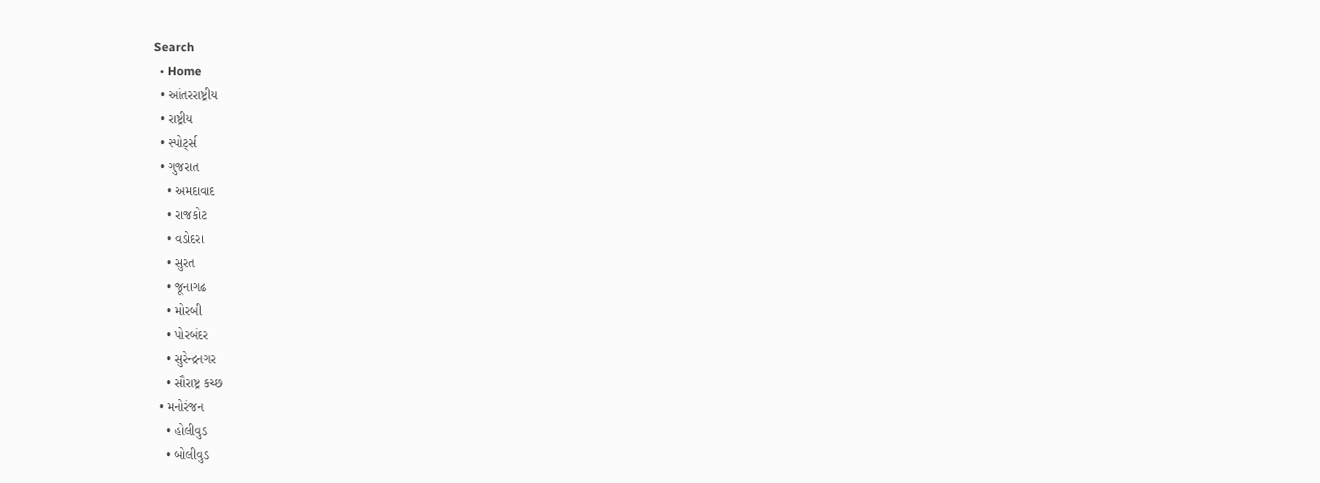Search
  • Home
  • આંતરરાષ્ટ્રીય
  • રાષ્ટ્રીય
  • સ્પોર્ટ્સ
  • ગુજરાત
    • અમદાવાદ
    • રાજકોટ
    • વડોદરા
    • સુરત
    • જૂનાગઢ
    • મોરબી
    • પોરબંદર
    • સુરેન્દ્રનગર
    • સૌરાષ્ટ્ર કચ્છ
  • મનોરંજન
    • હોલીવુડ
    • બોલીવુડ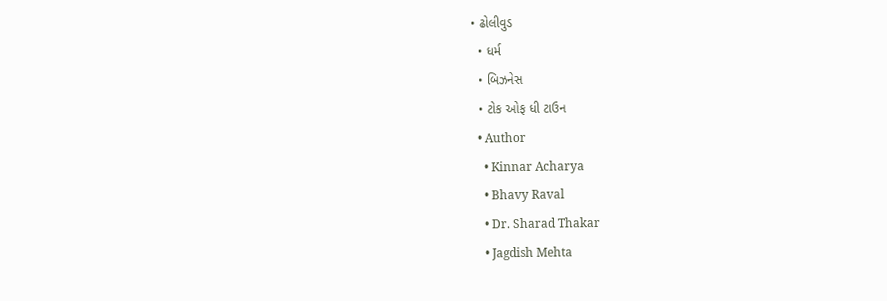• ઢોલીવુડ
  • ધર્મ
  • બિઝનેસ
  • ટોક ઓફ ધી ટાઉન
  • Author
    • Kinnar Acharya
    • Bhavy Raval
    • Dr. Sharad Thakar
    • Jagdish Mehta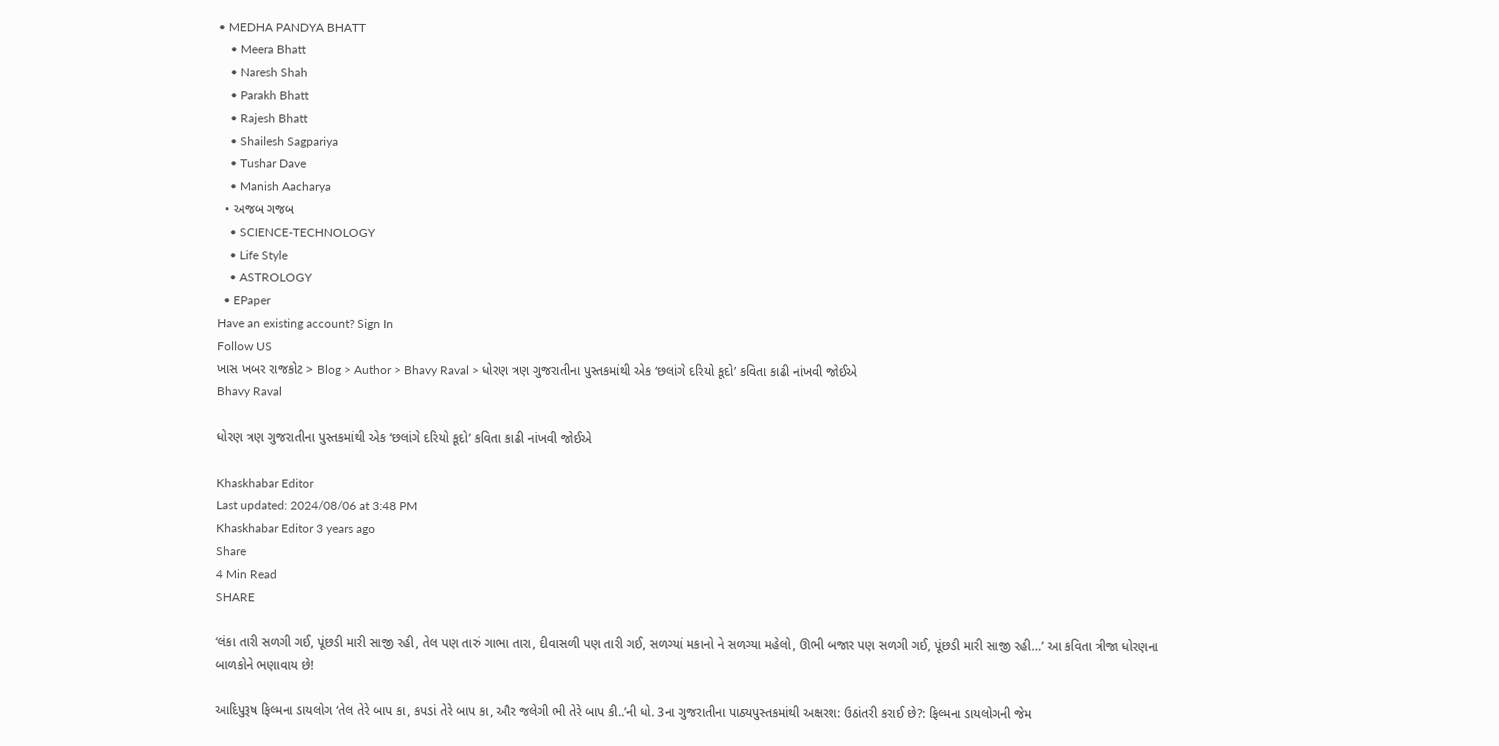• MEDHA PANDYA BHATT
    • Meera Bhatt
    • Naresh Shah
    • Parakh Bhatt
    • Rajesh Bhatt
    • Shailesh Sagpariya
    • Tushar Dave
    • Manish Aacharya
  • અજબ ગજબ
    • SCIENCE-TECHNOLOGY
    • Life Style
    • ASTROLOGY
  • EPaper
Have an existing account? Sign In
Follow US
ખાસ ખબર રાજકોટ > Blog > Author > Bhavy Raval > ધોરણ ત્રણ ગુજરાતીના પુસ્તકમાંથી એક ‘છલાંગે દરિયો કૂદો’ કવિતા કાઢી નાંખવી જોઈએ
Bhavy Raval

ધોરણ ત્રણ ગુજરાતીના પુસ્તકમાંથી એક ‘છલાંગે દરિયો કૂદો’ કવિતા કાઢી નાંખવી જોઈએ

Khaskhabar Editor
Last updated: 2024/08/06 at 3:48 PM
Khaskhabar Editor 3 years ago
Share
4 Min Read
SHARE

‘લંકા તારી સળગી ગઈ, પૂંછડી મારી સાજી રહી, તેલ પણ તારું ગાભા તારા, દીવાસળી પણ તારી ગઈ, સળગ્યાં મકાનો ને સળગ્યા મહેલો, ઊભી બજાર પણ સળગી ગઈ, પૂંછડી મારી સાજી રહી…’ આ કવિતા ત્રીજા ધોરણના બાળકોને ભણાવાય છે!

આદિપુરૂષ ફિલ્મના ડાયલોગ ‘તેલ તેરે બાપ કા, કપડાં તેરે બાપ કા, ઔર જલેગી ભી તેરે બાપ કી..’ની ધો. 3ના ગુજરાતીના પાઠ્યપુસ્તકમાંથી અક્ષરશ: ઉઠાંતરી કરાઈ છે?: ફિલ્મના ડાયલોગની જેમ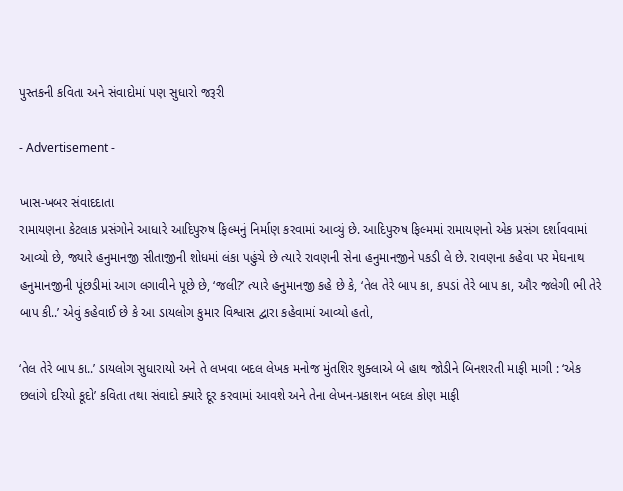પુસ્તકની કવિતા અને સંવાદોમાં પણ સુધારો જરૂરી

- Advertisement -

ખાસ-ખબર સંવાદદાતા
રામાયણના કેટલાક પ્રસંગોને આધારે આદિપુરુષ ફિલ્મનું નિર્માણ કરવામાં આવ્યું છે. આદિપુરુષ ફિલ્મમાં રામાયણનો એક પ્રસંગ દર્શાવવામાં આવ્યો છે, જ્યારે હનુમાનજી સીતાજીની શોધમાં લંકા પહુંચે છે ત્યારે રાવણની સેના હનુમાનજીને પકડી લે છે. રાવણના કહેવા પર મેઘનાથ હનુમાનજીની પૂંછડીમાં આગ લગાવીને પૂછે છે, ‘જલી?’ ત્યારે હનુમાનજી કહે છે કે, ‘તેલ તેરે બાપ કા, કપડાં તેરે બાપ કા, ઔર જલેગી ભી તેરે બાપ કી..’ એવું કહેવાઈ છે કે આ ડાયલોગ કુમાર વિશ્વાસ દ્વારા કહેવામાં આવ્યો હતો,

‘તેલ તેરે બાપ કા..’ ડાયલોગ સુધારાયો અને તે લખવા બદલ લેખક મનોજ મુંતશિર શુક્લાએ બે હાથ જોડીને બિનશરતી માફી માગી : ‘એક છલાંગે દરિયો કૂદો’ કવિતા તથા સંવાદો ક્યારે દૂર કરવામાં આવશે અને તેના લેખન-પ્રકાશન બદલ કોણ માફી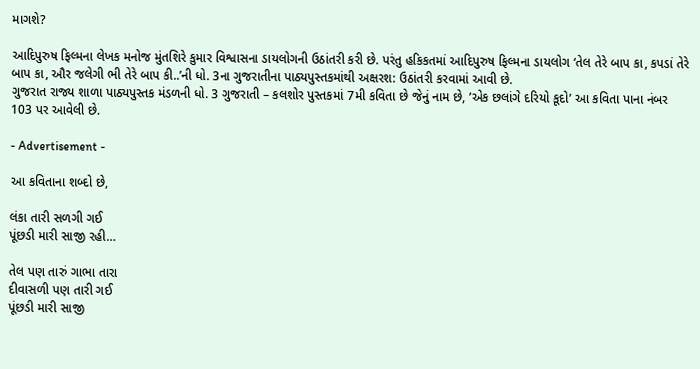માગશે?

આદિપુરુષ ફિલ્મના લેખક મનોજ મુંતશિરે કુમાર વિશ્વાસના ડાયલોગની ઉઠાંતરી કરી છે. પરંતુ હકિકતમાં આદિપુરુષ ફિલ્મના ડાયલોગ ‘તેલ તેરે બાપ કા, કપડાં તેરે બાપ કા, ઔર જલેગી ભી તેરે બાપ કી..’ની ધો. 3ના ગુજરાતીના પાઠ્યપુસ્તકમાંથી અક્ષરશ: ઉઠાંતરી કરવામાં આવી છે.
ગુજરાત રાજ્ય શાળા પાઠ્યપુસ્તક મંડળની ધો. 3 ગુજરાતી – કલશોર પુસ્તકમાં 7મી કવિતા છે જેનું નામ છે, ’એક છલાંગે દરિયો કૂદો’ આ કવિતા પાના નંબર 103 પર આવેલી છે.

- Advertisement -

આ કવિતાના શબ્દો છે,

લંકા તારી સળગી ગઈ
પૂંછડી મારી સાજી રહી…

તેલ પણ તારું ગાભા તારા
દીવાસળી પણ તારી ગઈ
પૂંછડી મારી સાજી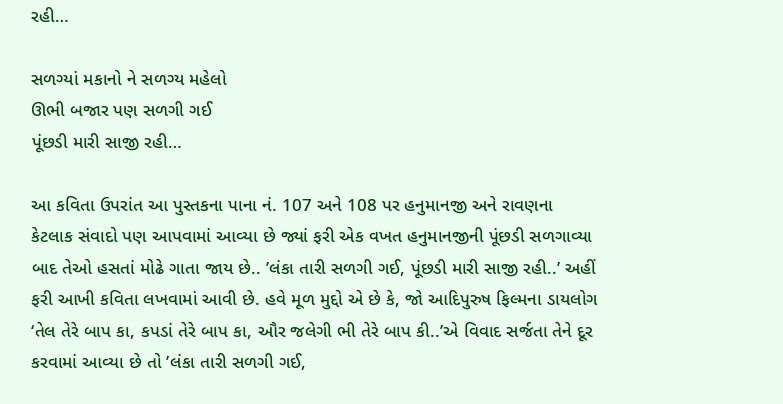રહી…

સળગ્યાં મકાનો ને સળગ્ય મહેલો
ઊભી બજાર પણ સળગી ગઈ
પૂંછડી મારી સાજી રહી…

આ કવિતા ઉપરાંત આ પુસ્તકના પાના નં. 107 અને 108 પર હનુમાનજી અને રાવણના કેટલાક સંવાદો પણ આપવામાં આવ્યા છે જ્યાં ફરી એક વખત હનુમાનજીની પૂંછડી સળગાવ્યા બાદ તેઓ હસતાં મોઢે ગાતા જાય છે.. ’લંકા તારી સળગી ગઈ, પૂંછડી મારી સાજી રહી..’ અહીં ફરી આખી કવિતા લખવામાં આવી છે. હવે મૂળ મુદ્દો એ છે કે, જો આદિપુરુષ ફિલ્મના ડાયલોગ ‘તેલ તેરે બાપ કા, કપડાં તેરે બાપ કા, ઔર જલેગી ભી તેરે બાપ કી..’એ વિવાદ સર્જતા તેને દૂર કરવામાં આવ્યા છે તો ’લંકા તારી સળગી ગઈ,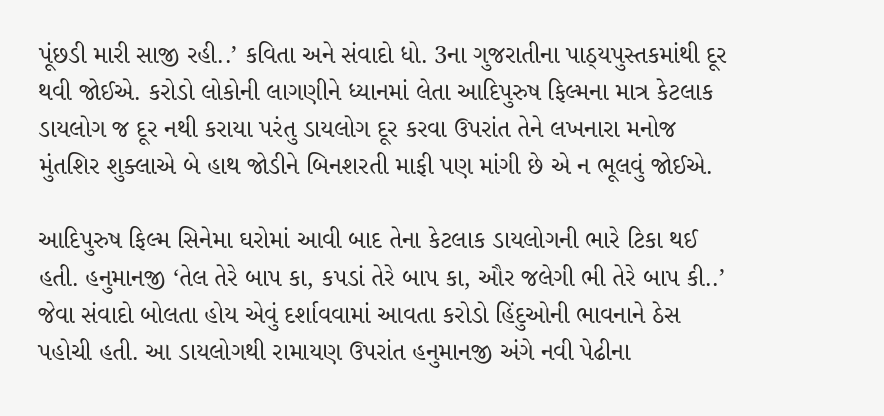પૂંછડી મારી સાજી રહી..’ કવિતા અને સંવાદો ધો. 3ના ગુજરાતીના પાઠ્યપુસ્તકમાંથી દૂર થવી જોઈએ. કરોડો લોકોની લાગણીને ધ્યાનમાં લેતા આદિપુરુષ ફિલ્મના માત્ર કેટલાક ડાયલોગ જ દૂર નથી કરાયા પરંતુ ડાયલોગ દૂર કરવા ઉપરાંત તેને લખનારા મનોજ મુંતશિર શુક્લાએ બે હાથ જોડીને બિનશરતી માફી પણ માંગી છે એ ન ભૂલવું જોઈએ.

આદિપુરુષ ફિલ્મ સિનેમા ઘરોમાં આવી બાદ તેના કેટલાક ડાયલોગની ભારે ટિકા થઈ હતી. હનુમાનજી ‘તેલ તેરે બાપ કા, કપડાં તેરે બાપ કા, ઔર જલેગી ભી તેરે બાપ કી..’ જેવા સંવાદો બોલતા હોય એવું દર્શાવવામાં આવતા કરોડો હિંદુઓની ભાવનાને ઠેસ પહોચી હતી. આ ડાયલોગથી રામાયણ ઉપરાંત હનુમાનજી અંગે નવી પેઢીના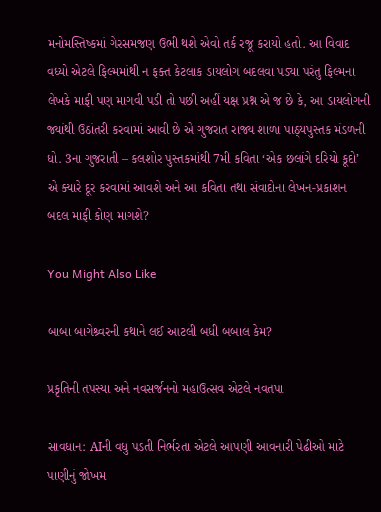મનોમસ્તિષ્કમાં ગેરસમજણ ઉભી થશે એવો તર્ક રજૂ કરાયો હતો. આ વિવાદ વધ્યો એટલે ફિલ્મમાંથી ન ફક્ત કેટલાક ડાયલોગ બદલવા પડ્યા પરંતુ ફિલ્મના લેખકે માફી પણ માગવી પડી તો પછી અહીં યક્ષ પ્રશ્ન એ જ છે કે, આ ડાયલોગની જ્યાંથી ઉઠાંતરી કરવામાં આવી છે એ ગુજરાત રાજ્ય શાળા પાઠ્યપુસ્તક મંડળની ધો. 3ના ગુજરાતી – કલશોર પુસ્તકમાંથી 7મી કવિતા ‘એક છલાંગે દરિયો કૂદો’ એ ક્યારે દૂર કરવામાં આવશે અને આ કવિતા તથા સંવાદોના લેખન-પ્રકાશન બદલ માફી કોણ માગશે?

You Might Also Like

બાબા બાગેશ્ર્વરની કથાને લઈ આટલી બધી બબાલ કેમ?

પ્રકૃતિની તપસ્યા અને નવસર્જનનો મહાઉત્સવ એટલે નવતપા

સાવધાન: AIની વધુ પડતી નિર્ભરતા એટલે આપણી આવનારી પેઢીઓ માટે પાણીનું જોખમ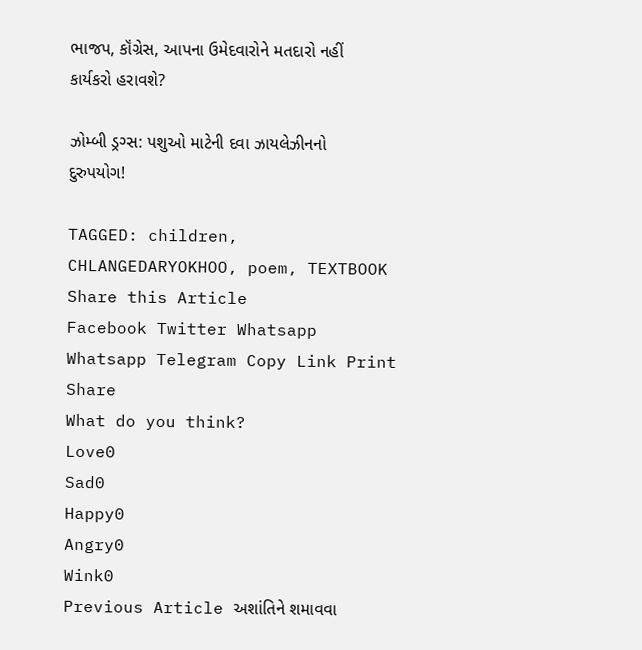ભાજપ, કૉંગ્રેસ, આપના ઉમેદવારોને મતદારો નહીં કાર્યકરો હરાવશે?

ઝોમ્બી ડ્રગ્સ: પશુઓ માટેની દવા ઝાયલેઝીનનો દુરુપયોગ!

TAGGED: children, CHLANGEDARYOKHOO, poem, TEXTBOOK
Share this Article
Facebook Twitter Whatsapp Whatsapp Telegram Copy Link Print
Share
What do you think?
Love0
Sad0
Happy0
Angry0
Wink0
Previous Article અશાંતિને શમાવવા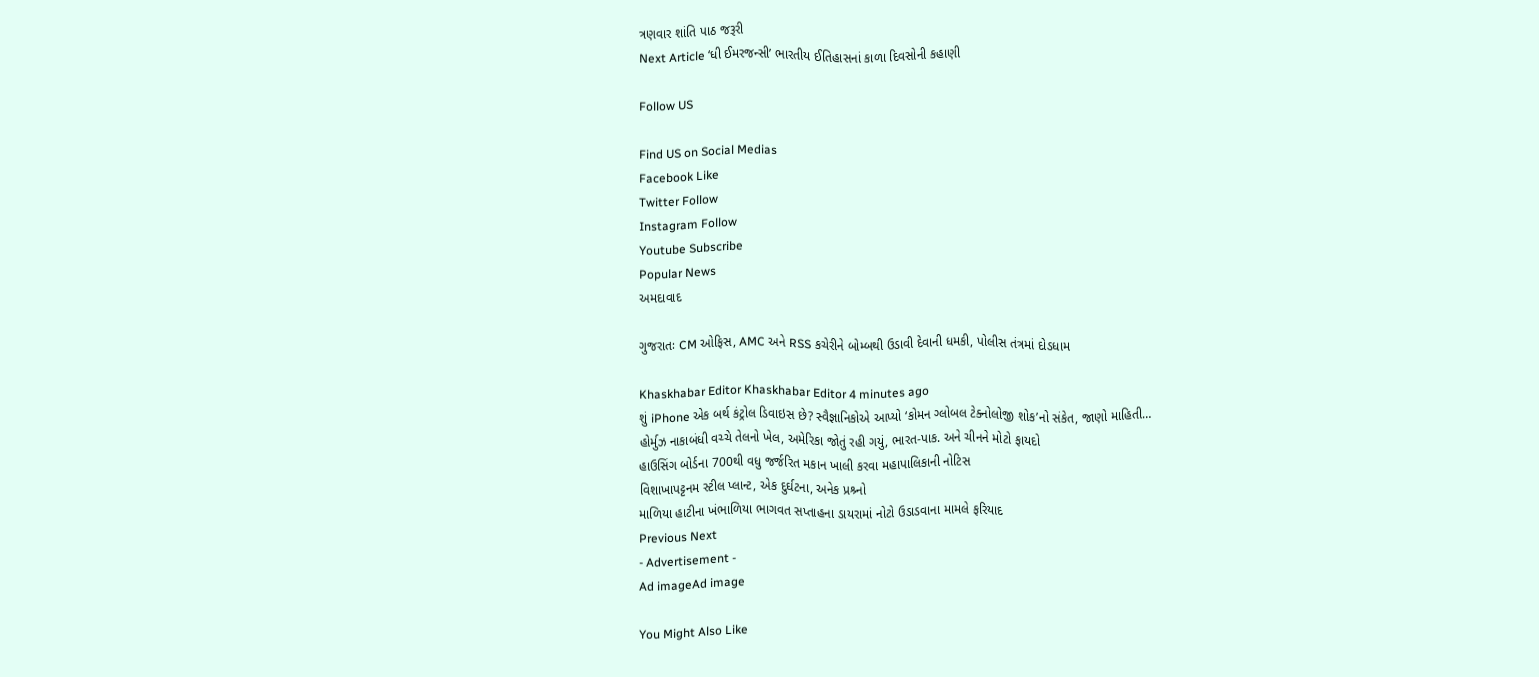ત્રણવાર શાંતિ પાઠ જરૂરી
Next Article ‘ધી ઈમરજન્સી’ ભારતીય ઈતિહાસનાં કાળા દિવસોની કહાણી

Follow US

Find US on Social Medias
Facebook Like
Twitter Follow
Instagram Follow
Youtube Subscribe
Popular News
અમદાવાદ

ગુજરાતઃ CM ઓફિસ, AMC અને RSS કચેરીને બોમ્બથી ઉડાવી દેવાની ધમકી, પોલીસ તંત્રમાં દોડધામ

Khaskhabar Editor Khaskhabar Editor 4 minutes ago
શું iPhone એક બર્થ કંટ્રોલ ડિવાઇસ છે? સ્વૈજ્ઞાનિકોએ આપ્યો ‘કોમન ગ્લોબલ ટેક્નોલોજી શોક’નો સંકેત, જાણો માહિતી…
હોર્મુઝ નાકાબંધી વચ્ચે તેલનો ખેલ, અમેરિકા જોતું રહી ગયું, ભારત-પાક. અને ચીનને મોટો ફાયદો
હાઉસિંગ બોર્ડના 700થી વધુ જર્જરિત મકાન ખાલી કરવા મહાપાલિકાની નોટિસ
વિશાખાપટ્ટનમ સ્ટીલ પ્લાન્ટ, એક દુર્ઘટના, અનેક પ્રશ્ર્નો
માળિયા હાટીના ખંભાળિયા ભાગવત સપ્તાહના ડાયરામાં નોટો ઉડાડવાના મામલે ફરિયાદ
Previous Next
- Advertisement -
Ad imageAd image

You Might Also Like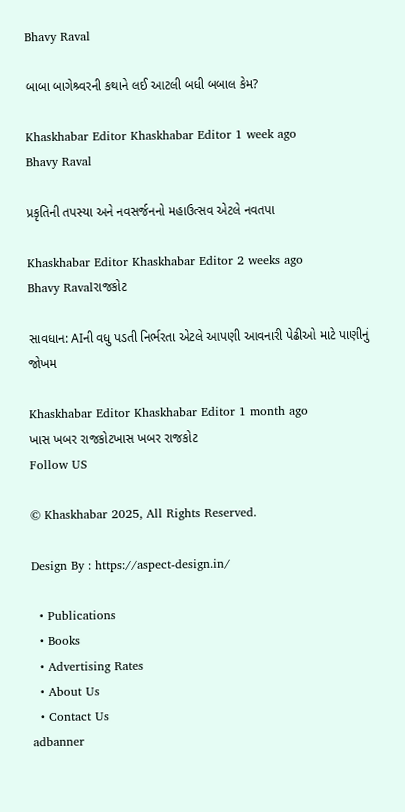Bhavy Raval

બાબા બાગેશ્ર્વરની કથાને લઈ આટલી બધી બબાલ કેમ?

Khaskhabar Editor Khaskhabar Editor 1 week ago
Bhavy Raval

પ્રકૃતિની તપસ્યા અને નવસર્જનનો મહાઉત્સવ એટલે નવતપા

Khaskhabar Editor Khaskhabar Editor 2 weeks ago
Bhavy Ravalરાજકોટ

સાવધાન: AIની વધુ પડતી નિર્ભરતા એટલે આપણી આવનારી પેઢીઓ માટે પાણીનું જોખમ

Khaskhabar Editor Khaskhabar Editor 1 month ago
ખાસ ખબર રાજકોટખાસ ખબર રાજકોટ
Follow US

© Khaskhabar 2025, All Rights Reserved.

Design By : https://aspect-design.in/

  • Publications
  • Books
  • Advertising Rates
  • About Us
  • Contact Us
adbanner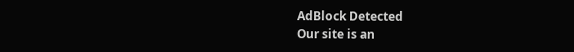AdBlock Detected
Our site is an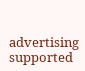advertising supported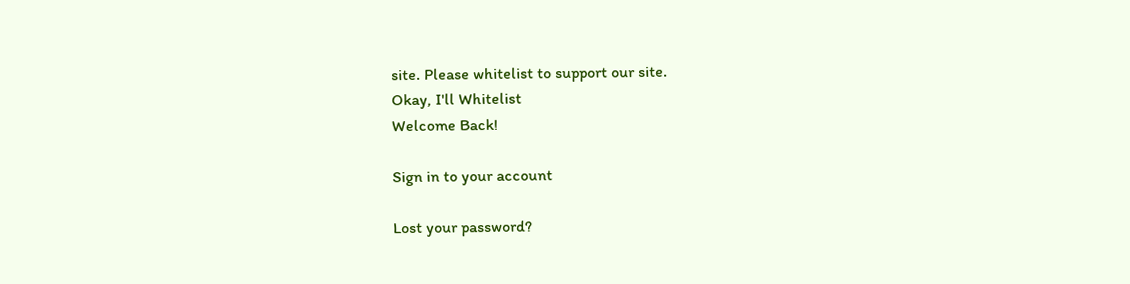site. Please whitelist to support our site.
Okay, I'll Whitelist
Welcome Back!

Sign in to your account

Lost your password?